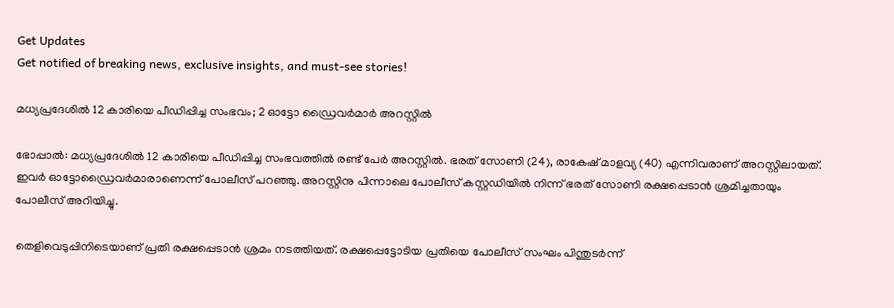Get Updates
Get notified of breaking news, exclusive insights, and must-see stories!

മധ്യപ്രദേശിൽ 12 കാരിയെ പീഡിപ്പിച്ച സംഭവം; 2 ഓട്ടോ ഡ്രൈവർമാർ അറസ്റ്റിൽ

ഭോപ്പാൽ: മധ്യപ്രദേശിൽ 12 കാരിയെ പീഡിപ്പിച്ച സംഭവത്തിൽ രണ്ട് പേർ അറസ്റ്റിൽ. ഭരത് സോണി (24), രാകേഷ് മാളവ്യ (40) എന്നിവരാണ് അറസ്റ്റിലായത്. ഇവർ ഓട്ടോഡ്രൈവർമാരാണെന്ന് പോലീസ് പറഞ്ഞു. അറസ്റ്റിനു പിന്നാലെ പോലീസ് കസ്റ്റഡിയില്‍ നിന്ന് ഭരത് സോണി രക്ഷപ്പെടാൻ ശ്രമിച്ചതായും പോലീസ് അറിയിച്ചു.

തെളിവെടുപ്പിനിടെയാണ് പ്രതി രക്ഷപ്പെടാന്‍ ശ്രമം നടത്തിയത്. രക്ഷപ്പെട്ടോടിയ പ്രതിയെ പോലീസ് സംഘം പിന്തുടര്‍ന്ന്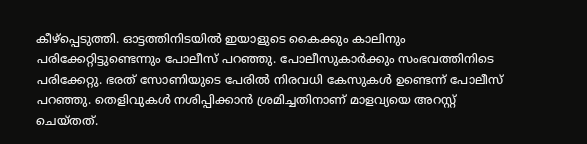കീഴ്‌പ്പെടുത്തി. ഓട്ടത്തിനിടയില്‍ ഇയാളുടെ കൈക്കും കാലിനും പരിക്കേറ്റിട്ടുണ്ടെന്നും പോലീസ് പറഞ്ഞു. പോലീസുകാർക്കും സംഭവത്തിനിടെ പരിക്കേറ്റു. ഭരത് സോണിയുടെ പേരിൽ നിരവധി കേസുകൾ ഉണ്ടെന്ന് പോലീസ് പറഞ്ഞു. തെളിവുകൾ നശിപ്പിക്കാൻ ശ്രമിച്ചതിനാണ് മാളവ്യയെ അറസ്റ്റ് ചെയ്തത്.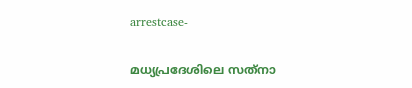arrestcase-

മധ്യപ്രദേശിലെ സത്‌നാ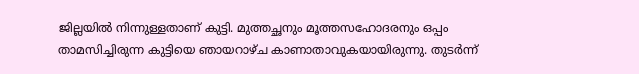ജില്ലയില്‍ നിന്നുള്ളതാണ് കുട്ടി. മുത്തച്ഛനും മൂത്തസഹോദരനും ഒപ്പം താമസിച്ചിരുന്ന കുട്ടിയെ ഞായറാഴ്ച കാണാതാവുകയായിരുന്നു. തുടർന്ന്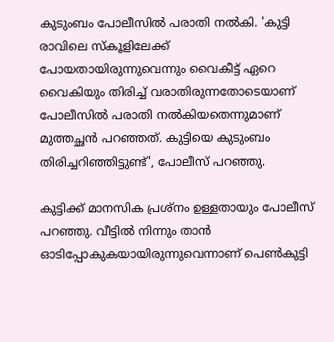കുടുംബം പോലീസിൽ പരാതി നൽകി. 'കുട്ടി രാവിലെ സ്കൂളിലേക്ക് പോയതായിരുന്നുവെന്നും വൈകീട്ട് ഏറെ വൈകിയും തിരിച്ച് വരാതിരുന്നതോടെയാണ് പോലീസിൽ പരാതി നൽകിയതെന്നുമാണ് മുത്തച്ഛൻ പറഞ്ഞത്. കുട്ടിയെ കുടുംബം തിരിച്ചറിഞ്ഞിട്ടുണ്ട്', പോലീസ് പറഞ്ഞു.

കുട്ടിക്ക് മാനസിക പ്രശ്നം ഉള്ളതായും പോലീസ് പറഞ്ഞു. വീട്ടിൽ നിന്നും താൻ ഓടിപ്പോകുകയായിരുന്നുവെന്നാണ് പെൺകുട്ടി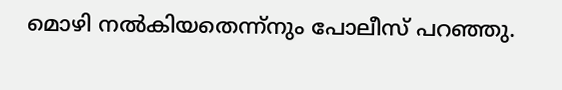മൊഴി നൽകിയതെന്ന്നും പോലീസ് പറഞ്ഞു.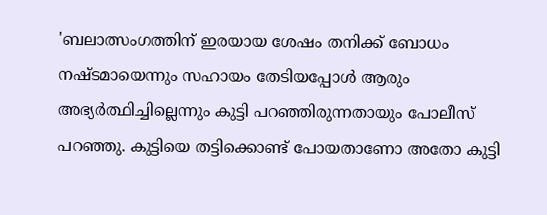'ബലാത്സംഗത്തിന് ഇരയായ ശേഷം തനിക്ക് ബോധം നഷ്ടമായെന്നും സഹായം തേടിയപ്പോൾ ആരും അഭ്യർത്ഥിച്ചില്ലെന്നും കുട്ടി പറഞ്ഞിരുന്നതായും പോലീസ് പറഞ്ഞു. കുട്ടിയെ തട്ടിക്കൊണ്ട് പോയതാണോ അതോ കുട്ടി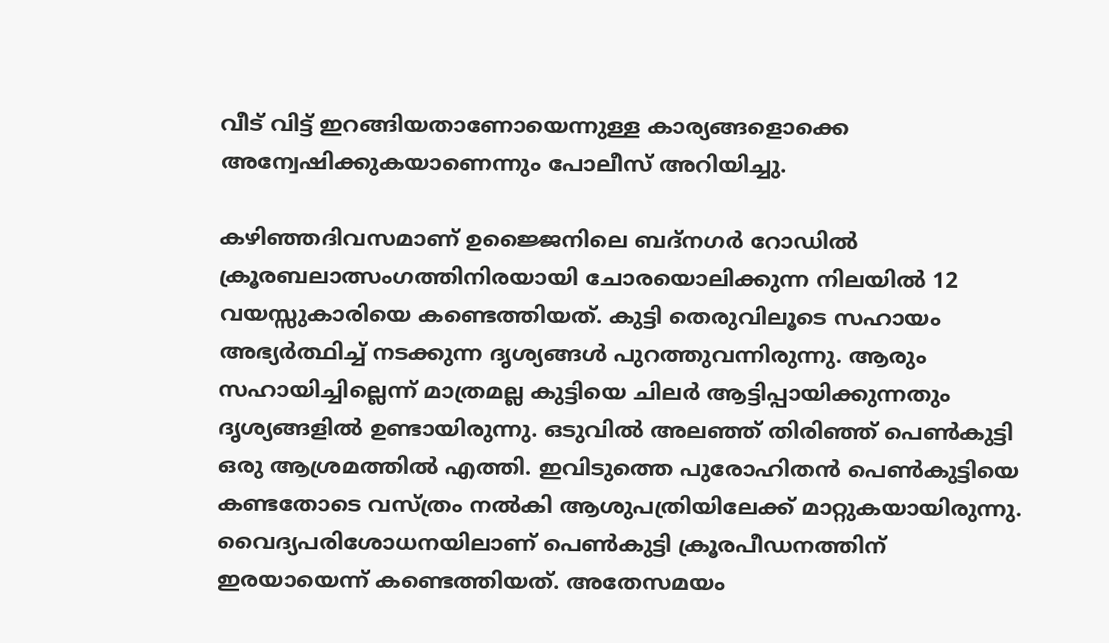വീട് വിട്ട് ഇറങ്ങിയതാണോയെന്നുള്ള കാര്യങ്ങളൊക്കെ അന്വേഷിക്കുകയാണെന്നും പോലീസ് അറിയിച്ചു.

കഴിഞ്ഞദിവസമാണ് ഉജ്ജൈനിലെ ബദ്നഗര്‍ റോഡില്‍ ക്രൂരബലാത്സംഗത്തിനിരയായി ചോരയൊലിക്കുന്ന നിലയില്‍ 12 വയസ്സുകാരിയെ കണ്ടെത്തിയത്. കുട്ടി തെരുവിലൂടെ സഹായം അഭ്യർത്ഥിച്ച് നടക്കുന്ന ദൃശ്യങ്ങൾ പുറത്തുവന്നിരുന്നു. ആരും സഹായിച്ചില്ലെന്ന് മാത്രമല്ല കുട്ടിയെ ചിലർ ആട്ടിപ്പായിക്കുന്നതും ദൃശ്യങ്ങളിൽ ഉണ്ടായിരുന്നു. ഒടുവിൽ അലഞ്ഞ് തിരിഞ്ഞ് പെൺകുട്ടി ഒരു ആശ്രമത്തിൽ എത്തി. ഇവിടുത്തെ പുരോഹിതൻ പെൺകുട്ടിയെ കണ്ടതോടെ വസ്ത്രം നൽകി ആശുപത്രിയിലേക്ക് മാറ്റുകയായിരുന്നു. വൈദ്യപരിശോധനയിലാണ് പെൺകുട്ടി ക്രൂരപീഡനത്തിന് ഇരയായെന്ന് കണ്ടെത്തിയത്. അതേസമയം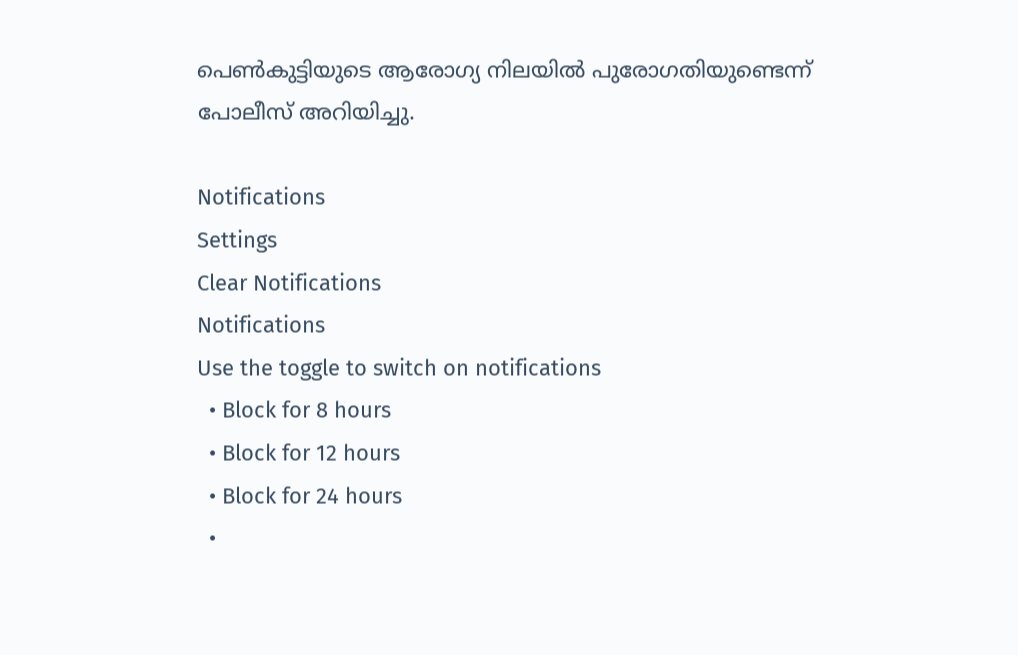പെൺകുട്ടിയുടെ ആരോഗ്യ നിലയിൽ പുരോഗതിയുണ്ടെന്ന് പോലീസ് അറിയിച്ചു.

Notifications
Settings
Clear Notifications
Notifications
Use the toggle to switch on notifications
  • Block for 8 hours
  • Block for 12 hours
  • Block for 24 hours
  •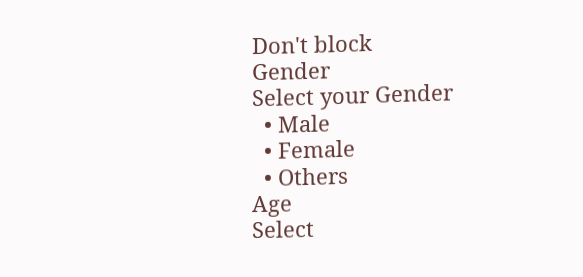Don't block
Gender
Select your Gender
  • Male
  • Female
  • Others
Age
Select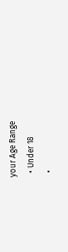your Age Range
  • Under 18
  •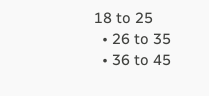18 to 25
  • 26 to 35
  • 36 to 45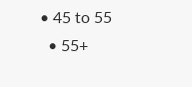• 45 to 55
  • 55+